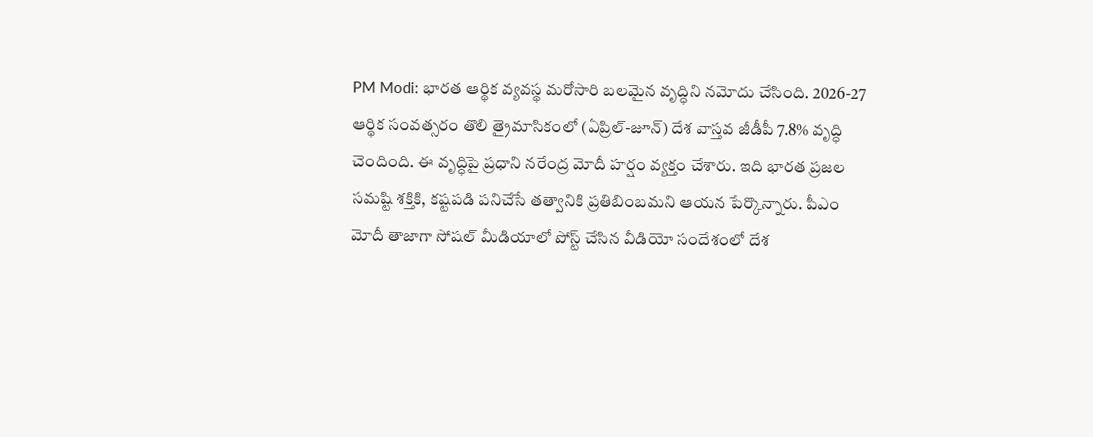PM Modi: భారత ఆర్థిక వ్యవస్థ మరోసారి బలమైన వృద్ధిని నమోదు చేసింది. 2026-27 ఆర్థిక సంవత్సరం తొలి త్రైమాసికంలో (ఏప్రిల్-జూన్) దేశ వాస్తవ జీడీపీ 7.8% వృద్ధి చెందింది. ఈ వృద్ధిపై ప్రధాని నరేంద్ర మోదీ హర్షం వ్యక్తం చేశారు. ఇది భారత ప్రజల సమష్టి శక్తికి, కష్టపడి పనిచేసే తత్వానికి ప్రతిబింబమని ఆయన పేర్కొన్నారు. పీఎం మోదీ తాజాగా సోషల్ మీడియాలో పోస్ట్ చేసిన వీడియో సందేశంలో దేశ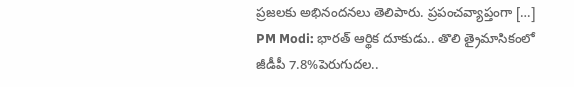ప్రజలకు అభినందనలు తెలిపారు. ప్రపంచవ్యాప్తంగా […]
PM Modi: భారత్ ఆర్థిక దూకుడు.. తొలి త్రైమాసికంలో జీడీపీ 7.8%పెరుగుదల..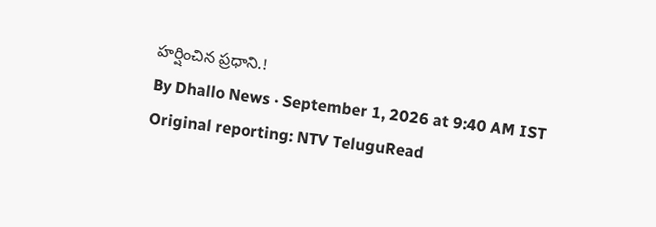హర్షించిన ప్రధాని.!
By Dhallo News · September 1, 2026 at 9:40 AM IST
Original reporting: NTV TeluguRead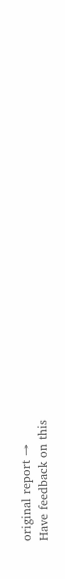original report →
Have feedback on this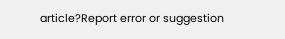article?Report error or suggestion